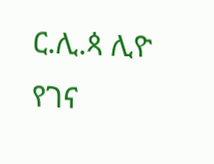ር.ሊ.ጳ ሊዮ የገና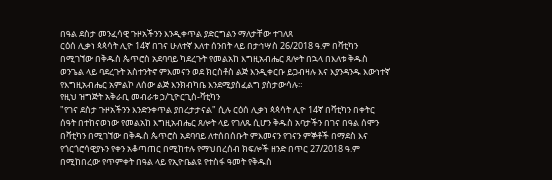በዓል ደስታ መንፈሳዊ ጉዞአችንን እንዲቀጥል ያድርግልን ማለታቸው ተገለጸ
ርዕሰ ሊቃነ ጳጳሳት ሊዮ 14ኛ በገና ሁለተኛ እለተ ሰንበት ላይ በታኅሣስ 26/2018 ዓ.ም በቫቲካን በሚገኘው በቅዱስ ጴጥሮስ አደባባይ ካደረጉት የመልአከ እግዚአብሔር ጸሎት በኋላ በእለቱ ቅዱስ ወንጌል ላይ ባደረጉት አስተንትኖ ምእመናን ወደ ክርስቶስ ልጅ እንዲቀርቡ ይጋብዛሉ እና እያንዳንዱ እውነተኛ የእግዚአብሔር አምልኮ ለሰው ልጅ እንክብካቤ እንደሚያስፈልግ ያስታውሳሉ።
የዚህ ዝግጅት አቅራቢ መብራቱ ኃ/ጊዮርጊስ-ቫቲካን
"የገና ደስታ ጉዞአችንን እንድንቀጥል ያበረታታናል" ሲሉ ርዕሰ ሊቃነ ጳጳሳት ሊዮ 14ኛ በቫቲካን በቀትር ሰዓት በተከናወነው የመልአከ እግዚአብሔር ጸሎት ላይ የገለጹ ሲሆን ቅዱስ አባታችን በገና በዓል ሰሞን በቫቲካን በሚገኘው በቅዱስ ጴጥሮስ አደባባይ ለተሰበሰቡት ምእመናን የገናን ምኞቶች በማደስ እና የጎርጎሮሳዊያኑን የቀን አቆጣጠር በሚከተሉ የማህበረሰብ ክፍሎች ዘንድ በጥር 27/2018 ዓ.ም በሚከበረው የጥምቀት በዓል ላይ የኢዮቤልዩ የተስፋ ዓመት የቅዱስ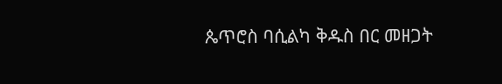ጴጥሮስ ባሲልካ ቅዱስ በር መዘጋት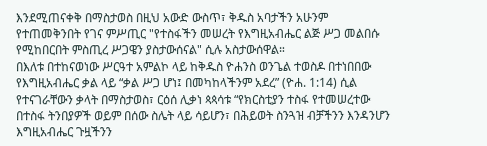እንደሚጠናቀቅ በማስታወስ በዚህ አውድ ውስጥ፣ ቅዱስ አባታችን አሁንም የተጠመቅንበት የገና ምሥጢር "የተስፋችን መሠረት የእግዚአብሔር ልጅ ሥጋ መልበሱ የሚከበርበት ምስጢረ ሥጋዌን ያስታውሰናል" ሲሉ አስታውሰዋል።
በእለቱ በተከናወነው ሥርዓተ አምልኮ ላይ ከቅዱስ ዮሐንስ ወንጌል ተወስዶ በተነበበው የእግዚአብሔር ቃል ላይ “ቃል ሥጋ ሆነ፤ በመካከላችንም አደረ” (ዮሐ. 1:14) ሲል የተናገራቸውን ቃላት በማስታወስ፣ ርዕሰ ሊቃነ ጳጳሳቱ “የክርስቲያን ተስፋ የተመሠረተው በተስፋ ትንበያዎች ወይም በሰው ስሌት ላይ ሳይሆን፣ በሕይወት ስንጓዝ ብቻችንን እንዳንሆን እግዚአብሔር ጉዟችንን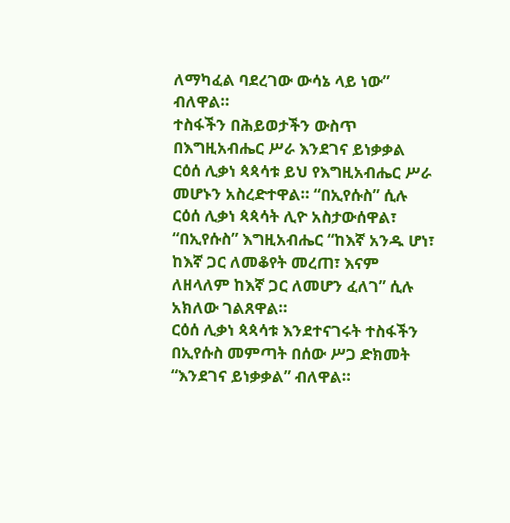ለማካፈል ባደረገው ውሳኔ ላይ ነው” ብለዋል።
ተስፋችን በሕይወታችን ውስጥ በእግዚአብሔር ሥራ እንደገና ይነቃቃል
ርዕሰ ሊቃነ ጳጳሳቱ ይህ የእግዚአብሔር ሥራ መሆኑን አስረድተዋል። “በኢየሱስ” ሲሉ ርዕሰ ሊቃነ ጳጳሳት ሊዮ አስታውሰዋል፣ “በኢየሱስ” እግዚአብሔር “ከእኛ አንዱ ሆነ፣ ከእኛ ጋር ለመቆየት መረጠ፣ እናም ለዘላለም ከእኛ ጋር ለመሆን ፈለገ” ሲሉ አክለው ገልጸዋል።
ርዕሰ ሊቃነ ጳጳሳቱ እንደተናገሩት ተስፋችን በኢየሱስ መምጣት በሰው ሥጋ ድክመት “እንደገና ይነቃቃል” ብለዋል።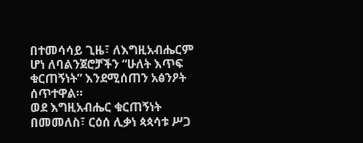በተመሳሳይ ጊዜ፣ ለእግዚአብሔርም ሆነ ለባልንጀሮቻችን “ሁለት እጥፍ ቁርጠኝነት” እንደሚሰጠን አፅንዖት ሰጥተዋል።
ወደ እግዚአብሔር ቁርጠኝነት በመመለስ፣ ርዕሰ ሊቃነ ጳጳሳቱ ሥጋ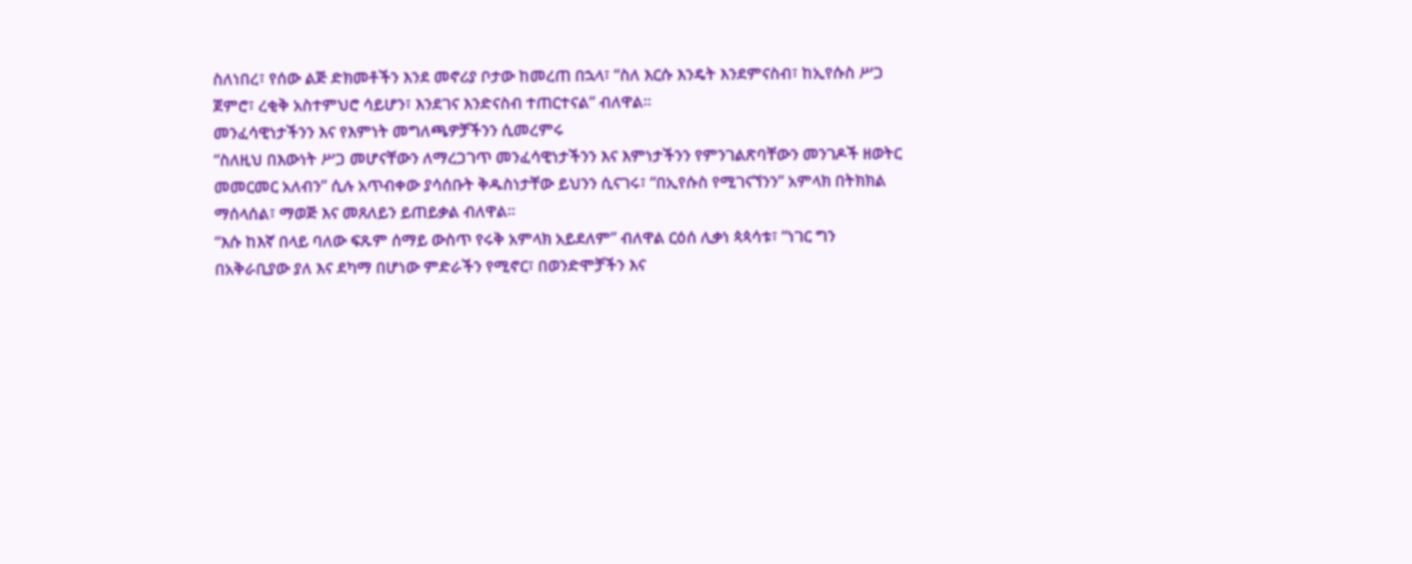ስለነበረ፣ የሰው ልጅ ድክመቶችን እንደ መኖሪያ ቦታው ከመረጠ በኋላ፣ “ስለ እርሱ እንዴት እንደምናስብ፣ ከኢየሱስ ሥጋ ጀምሮ፣ ረቂቅ አስተምህሮ ሳይሆን፣ እንደገና እንድናስብ ተጠርተናል” ብለዋል።
መንፈሳዊነታችንን እና የእምነት መግለጫዎቻችንን ሲመረምሩ
“ስለዚህ በእውነት ሥጋ መሆናቸውን ለማረጋገጥ መንፈሳዊነታችንን እና እምነታችንን የምንገልጽባቸውን መንገዶች ዘወትር መመርመር አለብን” ሲሉ አጥብቀው ያሳሰቡት ቅዱስነታቸው ይህንን ሲናገሩ፣ “በኢየሱስ የሚገናኘንን” አምላክ በትክክል ማሰላሰል፣ ማወጅ እና መጸለይን ይጠይቃል ብለዋል።
“እሱ ከእኛ በላይ ባለው ፍጹም ሰማይ ውስጥ የሩቅ አምላክ አይደለም” ብለዋል ርዕሰ ሊቃነ ጳጳሳቱ፣ “ነገር ግን በአቅራቢያው ያለ እና ደካማ በሆነው ምድራችን የሚኖር፣ በወንድሞቻችን እና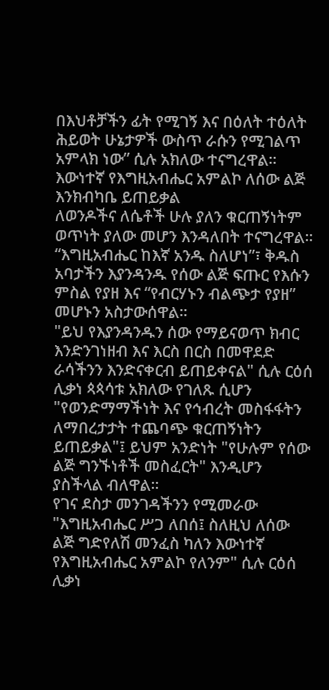በእህቶቻችን ፊት የሚገኝ እና በዕለት ተዕለት ሕይወት ሁኔታዎች ውስጥ ራሱን የሚገልጥ አምላክ ነው” ሲሉ አክለው ተናግረዋል።
እውነተኛ የእግዚአብሔር አምልኮ ለሰው ልጅ እንክብካቤ ይጠይቃል
ለወንዶችና ለሴቶች ሁሉ ያለን ቁርጠኝነትም ወጥነት ያለው መሆን እንዳለበት ተናግረዋል። “እግዚአብሔር ከእኛ አንዱ ስለሆነ”፣ ቅዱስ አባታችን እያንዳንዱ የሰው ልጅ ፍጡር የእሱን ምስል የያዘ እና “የብርሃኑን ብልጭታ የያዘ” መሆኑን አስታውሰዋል።
"ይህ የእያንዳንዱን ሰው የማይናወጥ ክብር እንድንገነዘብ እና እርስ በርስ በመዋደድ ራሳችንን እንድናቀርብ ይጠይቀናል" ሲሉ ርዕሰ ሊቃነ ጳጳሳቱ አክለው የገለጹ ሲሆን "የወንድማማችነት እና የኅብረት መስፋፋትን ለማበረታታት ተጨባጭ ቁርጠኝነትን ይጠይቃል"፤ ይህም አንድነት "የሁሉም የሰው ልጅ ግንኙነቶች መስፈርት" እንዲሆን ያስችላል ብለዋል።
የገና ደስታ መንገዳችንን የሚመራው
"እግዚአብሔር ሥጋ ለበሰ፤ ስለዚህ ለሰው ልጅ ግድየለሽ መንፈስ ካለን እውነተኛ የእግዚአብሔር አምልኮ የለንም" ሲሉ ርዕሰ ሊቃነ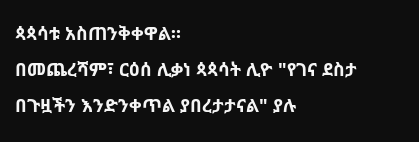ጳጳሳቱ አስጠንቅቀዋል።
በመጨረሻም፣ ርዕሰ ሊቃነ ጳጳሳት ሊዮ "የገና ደስታ በጉዟችን እንድንቀጥል ያበረታታናል" ያሉ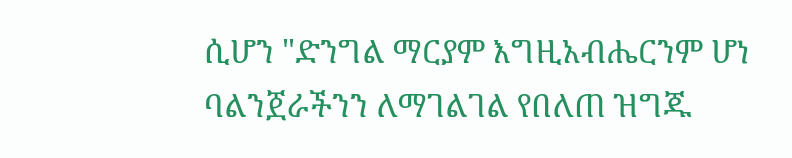ሲሆን "ድንግል ማርያም እግዚአብሔርንም ሆነ ባልንጀራችንን ለማገልገል የበለጠ ዝግጁ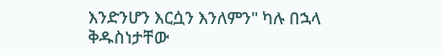እንድንሆን እርሷን እንለምን" ካሉ በኋላ ቅዱስነታቸው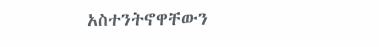አስተንትኖዋቸውን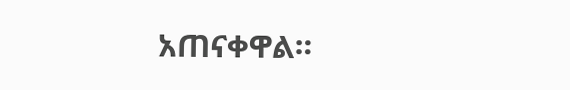አጠናቀዋል።